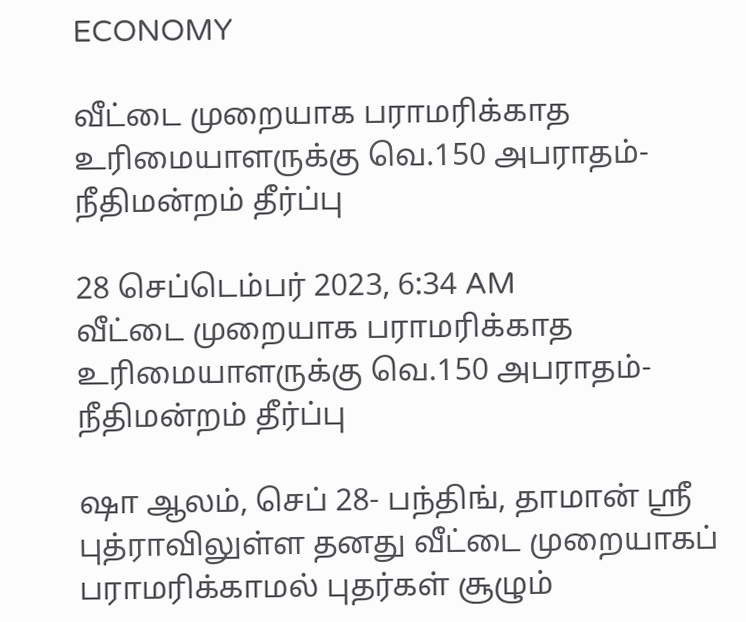ECONOMY

வீட்டை முறையாக பராமரிக்காத உரிமையாளருக்கு வெ.150 அபராதம்- நீதிமன்றம் தீர்ப்பு

28 செப்டெம்பர் 2023, 6:34 AM
வீட்டை முறையாக பராமரிக்காத உரிமையாளருக்கு வெ.150 அபராதம்- நீதிமன்றம் தீர்ப்பு

ஷா ஆலம், செப் 28- பந்திங், தாமான் ஸ்ரீ புத்ராவிலுள்ள தனது வீட்டை முறையாகப் பராமரிக்காமல் புதர்கள் சூழும்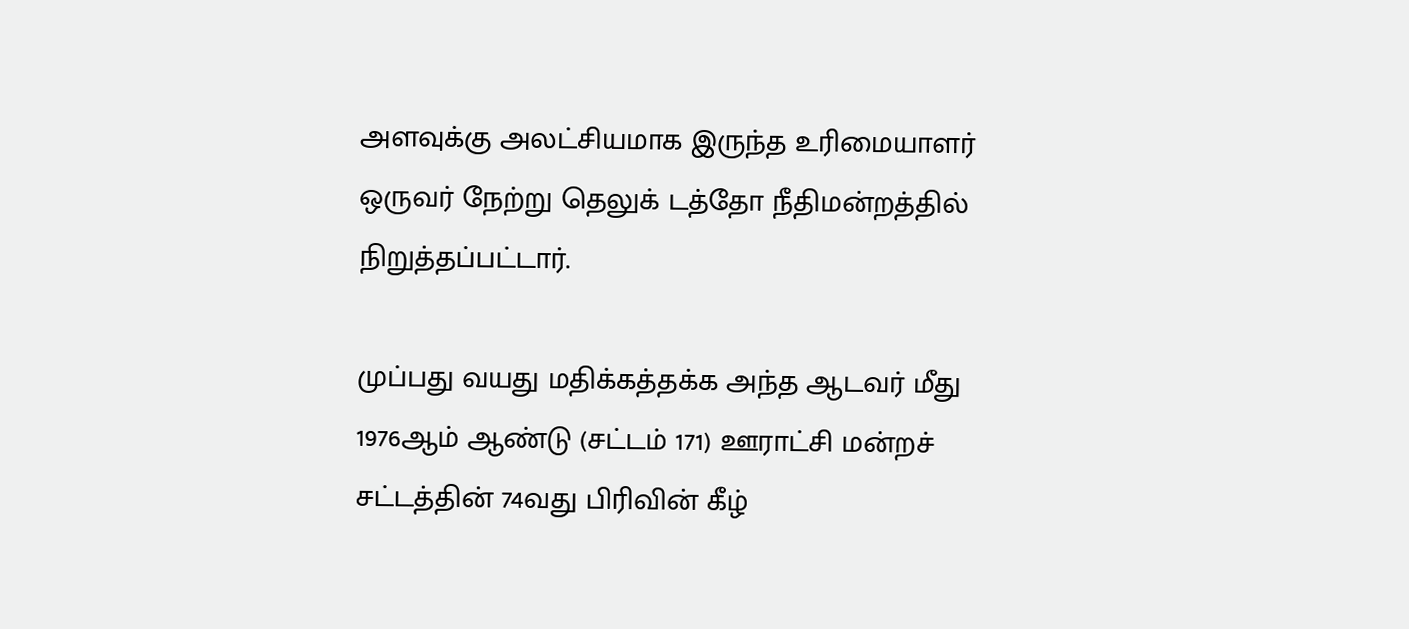அளவுக்கு அலட்சியமாக இருந்த உரிமையாளர் ஒருவர் நேற்று தெலுக் டத்தோ நீதிமன்றத்தில் நிறுத்தப்பட்டார்.

முப்பது வயது மதிக்கத்தக்க அந்த ஆடவர் மீது 1976ஆம் ஆண்டு (சட்டம் 171) ஊராட்சி மன்றச் சட்டத்தின் 74வது பிரிவின் கீழ்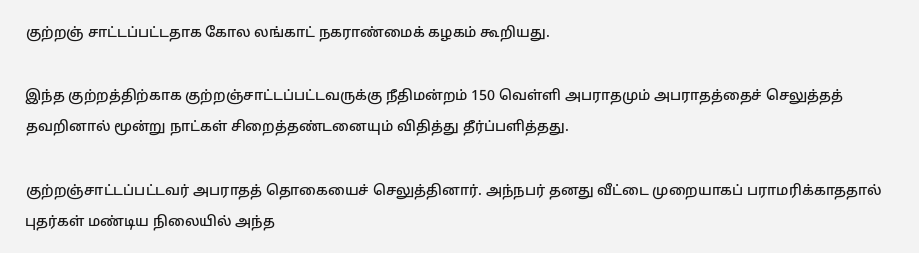குற்றஞ் சாட்டப்பட்டதாக கோல லங்காட் நகராண்மைக் கழகம் கூறியது.

இந்த குற்றத்திற்காக குற்றஞ்சாட்டப்பட்டவருக்கு நீதிமன்றம் 150 வெள்ளி அபராதமும் அபராதத்தைச் செலுத்தத் தவறினால் மூன்று நாட்கள் சிறைத்தண்டனையும் விதித்து தீர்ப்பளித்தது.

குற்றஞ்சாட்டப்பட்டவர் அபராதத் தொகையைச் செலுத்தினார். அந்நபர் தனது வீட்டை முறையாகப் பராமரிக்காததால் புதர்கள் மண்டிய நிலையில் அந்த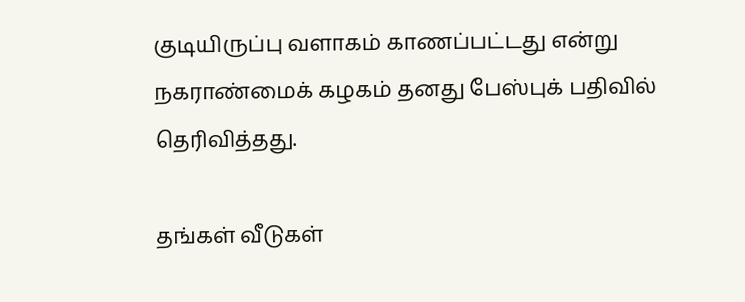குடியிருப்பு வளாகம் காணப்பட்டது என்று நகராண்மைக் கழகம் தனது பேஸ்புக் பதிவில் தெரிவித்தது.

தங்கள் வீடுகள்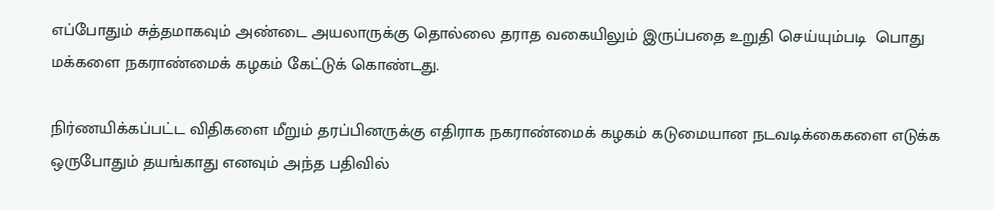எப்போதும் சுத்தமாகவும் அண்டை அயலாருக்கு தொல்லை தராத வகையிலும் இருப்பதை உறுதி செய்யும்படி  பொது மக்களை நகராண்மைக் கழகம் கேட்டுக் கொண்டது.

நிர்ணயிக்கப்பட்ட விதிகளை மீறும் தரப்பினருக்கு எதிராக நகராண்மைக் கழகம் கடுமையான நடவடிக்கைகளை எடுக்க ஒருபோதும் தயங்காது எனவும் அந்த பதிவில்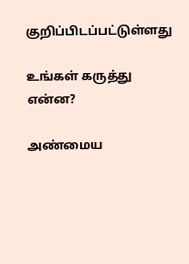குறிப்பிடப்பட்டுள்ளது

உங்கள் கருத்து என்ன?

அண்மைய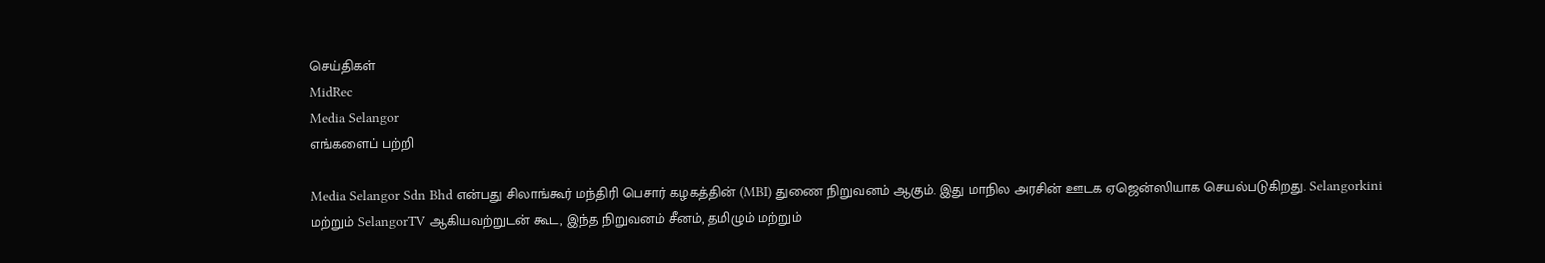செய்திகள்
MidRec
Media Selangor
எங்களைப் பற்றி

Media Selangor Sdn Bhd என்பது சிலாங்கூர் மந்திரி பெசார் கழகத்தின் (MBI) துணை நிறுவனம் ஆகும். இது மாநில அரசின் ஊடக ஏஜென்ஸியாக செயல்படுகிறது. Selangorkini மற்றும் SelangorTV ஆகியவற்றுடன் கூட, இந்த நிறுவனம் சீனம், தமிழும் மற்றும்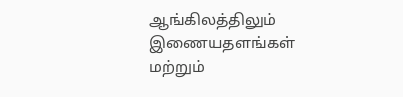ஆங்கிலத்திலும் இணையதளங்கள் மற்றும்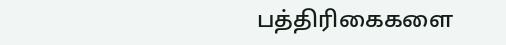பத்திரிகைகளை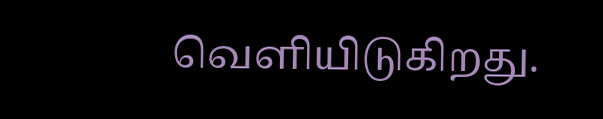வெளியிடுகிறது.